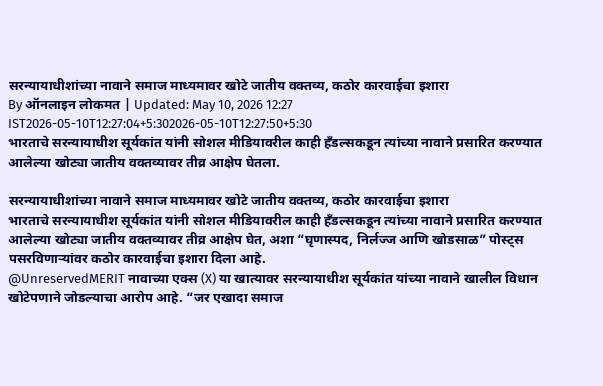सरन्यायाधीशांच्या नावाने समाज माध्यमावर खोटे जातीय वक्तव्य, कठोर कारवाईचा इशारा
By ऑनलाइन लोकमत | Updated: May 10, 2026 12:27 IST2026-05-10T12:27:04+5:302026-05-10T12:27:50+5:30
भारताचे सरन्यायाधीश सूर्यकांत यांनी सोशल मीडियावरील काही हँडल्सकडून त्यांच्या नावाने प्रसारित करण्यात आलेल्या खोट्या जातीय वक्तव्यावर तीव्र आक्षेप घेतला.

सरन्यायाधीशांच्या नावाने समाज माध्यमावर खोटे जातीय वक्तव्य, कठोर कारवाईचा इशारा
भारताचे सरन्यायाधीश सूर्यकांत यांनी सोशल मीडियावरील काही हँडल्सकडून त्यांच्या नावाने प्रसारित करण्यात आलेल्या खोट्या जातीय वक्तव्यावर तीव्र आक्षेप घेत, अशा “घृणास्पद, निर्लज्ज आणि खोडसाळ” पोस्ट्स पसरविणाऱ्यांवर कठोर कारवाईचा इशारा दिला आहे.
@UnreservedMERIT नावाच्या एक्स (X) या खात्यावर सरन्यायाधीश सूर्यकांत यांच्या नावाने खालील विधान खोटेपणाने जोडल्याचा आरोप आहे. “जर एखादा समाज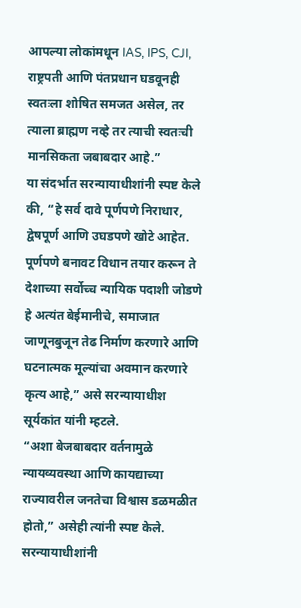आपल्या लोकांमधून IAS, IPS, CJI, राष्ट्रपती आणि पंतप्रधान घडवूनही स्वतःला शोषित समजत असेल, तर त्याला ब्राह्मण नव्हे तर त्याची स्वतःची मानसिकता जबाबदार आहे.”
या संदर्भात सरन्यायाधीशांनी स्पष्ट केले की, “हे सर्व दावे पूर्णपणे निराधार, द्वेषपूर्ण आणि उघडपणे खोटे आहेत. पूर्णपणे बनावट विधान तयार करून ते देशाच्या सर्वोच्च न्यायिक पदाशी जोडणे हे अत्यंत बेईमानीचे, समाजात जाणूनबुजून तेढ निर्माण करणारे आणि घटनात्मक मूल्यांचा अवमान करणारे कृत्य आहे,” असे सरन्यायाधीश सूर्यकांत यांनी म्हटले.
“अशा बेजबाबदार वर्तनामुळे न्यायव्यवस्था आणि कायद्याच्या राज्यावरील जनतेचा विश्वास डळमळीत होतो,” असेही त्यांनी स्पष्ट केले. सरन्यायाधीशांनी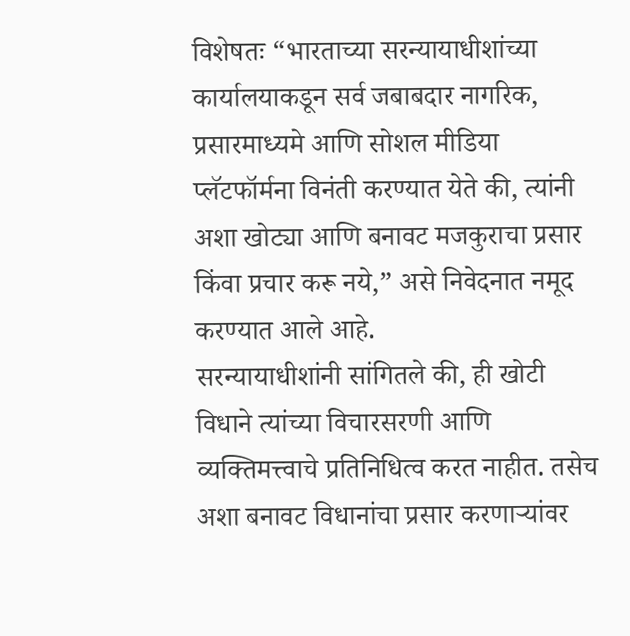विशेषतः “भारताच्या सरन्यायाधीशांच्या कार्यालयाकडून सर्व जबाबदार नागरिक, प्रसारमाध्यमे आणि सोशल मीडिया प्लॅटफॉर्मना विनंती करण्यात येते की, त्यांनी अशा खोट्या आणि बनावट मजकुराचा प्रसार किंवा प्रचार करू नये,” असे निवेदनात नमूद करण्यात आले आहे.
सरन्यायाधीशांनी सांगितले की, ही खोटी विधाने त्यांच्या विचारसरणी आणि व्यक्तिमत्त्वाचे प्रतिनिधित्व करत नाहीत. तसेच अशा बनावट विधानांचा प्रसार करणाऱ्यांवर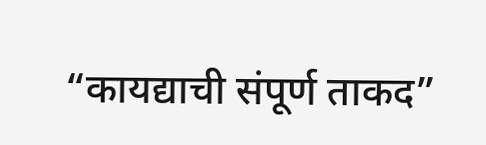“कायद्याची संपूर्ण ताकद”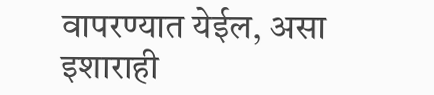वापरण्यात येईल, असा इशाराही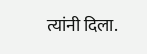त्यांनी दिला.